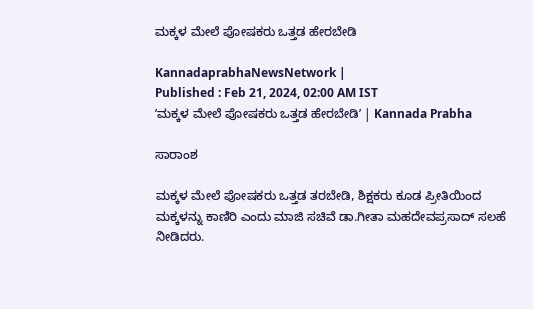ಮಕ್ಕಳ ಮೇಲೆ ಪೋಷಕರು ಒತ್ತಡ ಹೇರಬೇಡಿ

KannadaprabhaNewsNetwork |
Published : Feb 21, 2024, 02:00 AM IST
ʼಮಕ್ಕಳ ಮೇಲೆ ಪೋಷಕರು ಒತ್ತಡ ಹೇರಬೇಡಿʼ | Kannada Prabha

ಸಾರಾಂಶ

ಮಕ್ಕಳ ಮೇಲೆ ಪೋಷಕರು ಒತ್ತಡ ತರಬೇಡಿ, ಶಿಕ್ಷಕರು ಕೂಡ ಪ್ರೀತಿಯಿಂದ ಮಕ್ಕಳನ್ನು ಕಾಣಿರಿ ಎಂದು ಮಾಜಿ ಸಚಿವೆ ಡಾ.ಗೀತಾ ಮಹದೇವಪ್ರಸಾದ್‌ ಸಲಹೆ ನೀಡಿದರು.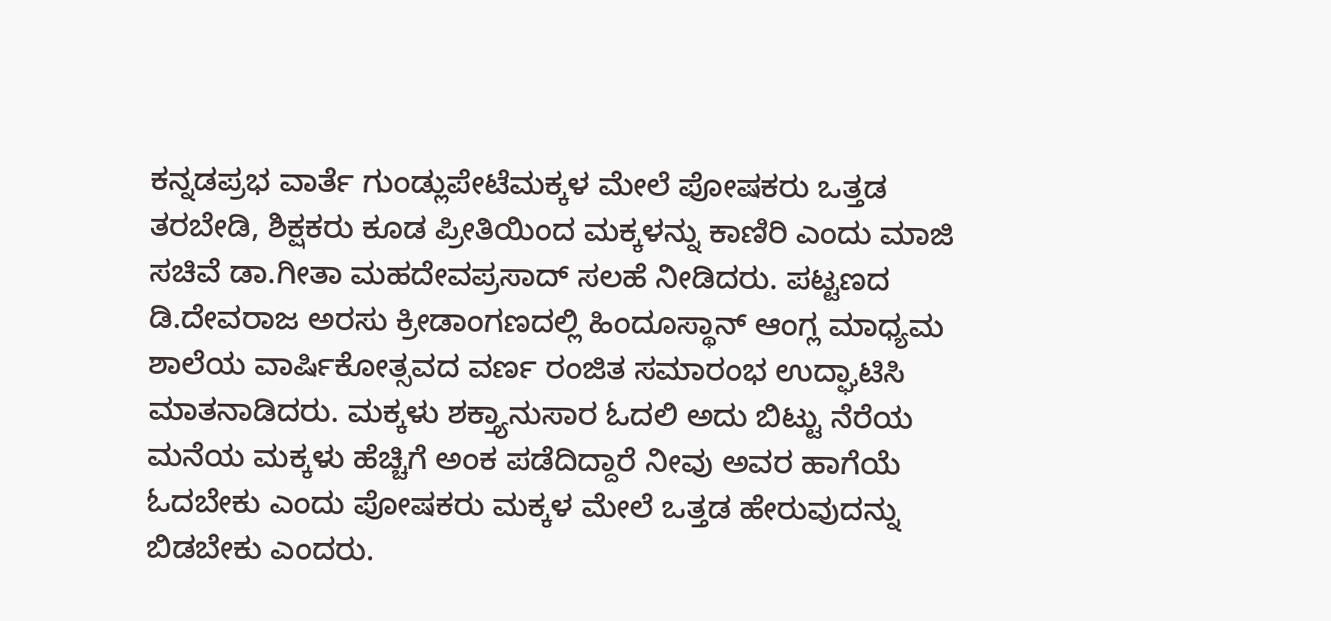ಕನ್ನಡಪ್ರಭ ವಾರ್ತೆ ಗುಂಡ್ಲುಪೇಟೆಮಕ್ಕಳ ಮೇಲೆ ಪೋಷಕರು ಒತ್ತಡ ತರಬೇಡಿ, ಶಿಕ್ಷಕರು ಕೂಡ ಪ್ರೀತಿಯಿಂದ ಮಕ್ಕಳನ್ನು ಕಾಣಿರಿ ಎಂದು ಮಾಜಿ ಸಚಿವೆ ಡಾ.ಗೀತಾ ಮಹದೇವಪ್ರಸಾದ್‌ ಸಲಹೆ ನೀಡಿದರು. ಪಟ್ಟಣದ ಡಿ.ದೇವರಾಜ ಅರಸು ಕ್ರೀಡಾಂಗಣದಲ್ಲಿ ಹಿಂದೂಸ್ಥಾನ್‌ ಆಂಗ್ಲ ಮಾಧ್ಯಮ ಶಾಲೆಯ ವಾರ್ಷಿಕೋತ್ಸವದ ವರ್ಣ ರಂಜಿತ ಸಮಾರಂಭ ಉದ್ಘಾಟಿಸಿ ಮಾತನಾಡಿದರು. ಮಕ್ಕಳು ಶಕ್ತ್ಯಾನುಸಾರ ಓದಲಿ ಅದು ಬಿಟ್ಟು ನೆರೆಯ ಮನೆಯ ಮಕ್ಕಳು ಹೆಚ್ಚಿಗೆ ಅಂಕ ಪಡೆದಿದ್ದಾರೆ ನೀವು ಅವರ ಹಾಗೆಯೆ ಓದಬೇಕು ಎಂದು ಪೋಷಕರು ಮಕ್ಕಳ ಮೇಲೆ ಒತ್ತಡ ಹೇರುವುದನ್ನು ಬಿಡಬೇಕು ಎಂದರು.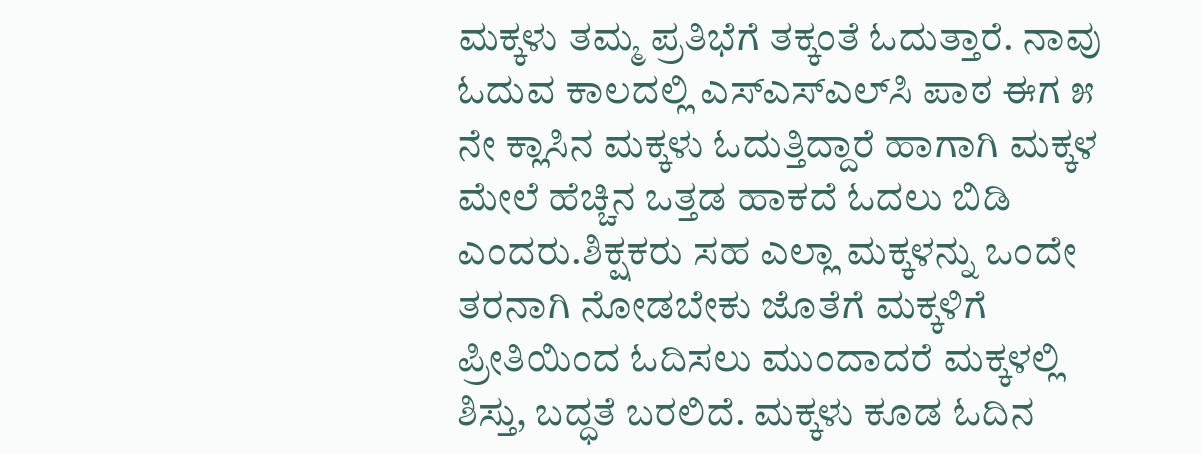ಮಕ್ಕಳು ತಮ್ಮ ಪ್ರತಿಭೆಗೆ ತಕ್ಕಂತೆ ಓದುತ್ತಾರೆ. ನಾವು ಓದುವ ಕಾಲದಲ್ಲಿ ಎಸ್‌ಎಸ್‌ಎಲ್‌ಸಿ ಪಾಠ ಈಗ ೫ ನೇ ಕ್ಲಾಸಿನ ಮಕ್ಕಳು ಓದುತ್ತಿದ್ದಾರೆ ಹಾಗಾಗಿ ಮಕ್ಕಳ ಮೇಲೆ ಹೆಚ್ಚಿನ ಒತ್ತಡ ಹಾಕದೆ ಓದಲು ಬಿಡಿ ಎಂದರು.ಶಿಕ್ಷಕರು ಸಹ ಎಲ್ಲಾ ಮಕ್ಕಳನ್ನು ಒಂದೇ ತರನಾಗಿ ನೋಡಬೇಕು ಜೊತೆಗೆ ಮಕ್ಕಳಿಗೆ ಪ್ರೀತಿಯಿಂದ ಓದಿಸಲು ಮುಂದಾದರೆ ಮಕ್ಕಳಲ್ಲಿ ಶಿಸ್ತು, ಬದ್ಧತೆ ಬರಲಿದೆ. ಮಕ್ಕಳು ಕೂಡ ಓದಿನ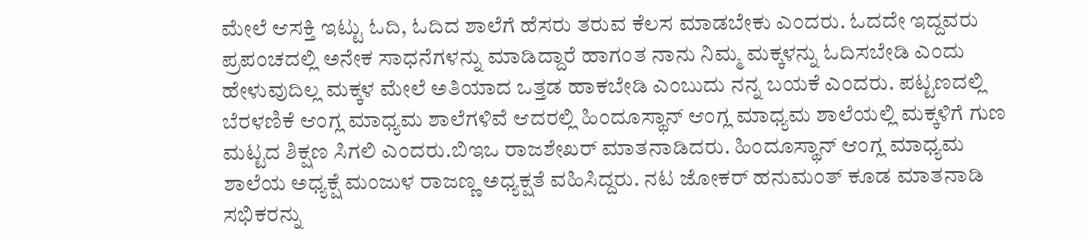ಮೇಲೆ ಆಸಕ್ತಿ ಇಟ್ಟು ಓದಿ, ಓದಿದ ಶಾಲೆಗೆ ಹೆಸರು ತರುವ ಕೆಲಸ ಮಾಡಬೇಕು ಎಂದರು. ಓದದೇ ಇದ್ದವರು ಪ್ರಪಂಚದಲ್ಲಿ ಅನೇಕ ಸಾಧನೆಗಳನ್ನು ಮಾಡಿದ್ದಾರೆ ಹಾಗಂತ ನಾನು ನಿಮ್ಮ ಮಕ್ಕಳನ್ನು ಓದಿಸಬೇಡಿ ಎಂದು ಹೇಳುವುದಿಲ್ಲ ಮಕ್ಕಳ ಮೇಲೆ ಅತಿಯಾದ ಒತ್ತಡ ಹಾಕಬೇಡಿ ಎಂಬುದು ನನ್ನ ಬಯಕೆ ಎಂದರು. ಪಟ್ಟಣದಲ್ಲಿ ಬೆರಳಣಿಕೆ ಆಂಗ್ಲ ಮಾಧ್ಯಮ ಶಾಲೆಗಳಿವೆ ಆದರಲ್ಲಿ ಹಿಂದೂಸ್ಥಾನ್‌ ಆಂಗ್ಲ ಮಾಧ್ಯಮ ಶಾಲೆಯಲ್ಲಿ ಮಕ್ಕಳಿಗೆ ಗುಣ ಮಟ್ಟದ ಶಿಕ್ಷಣ ಸಿಗಲಿ ಎಂದರು.ಬಿಇಒ ರಾಜಶೇಖರ್‌ ಮಾತನಾಡಿದರು. ಹಿಂದೂಸ್ಥಾನ್‌ ಆಂಗ್ಲ ಮಾಧ್ಯಮ ಶಾಲೆಯ ಅಧ್ಯಕ್ಷೆ ಮಂಜುಳ ರಾಜಣ್ಣ ಅಧ್ಯಕ್ಷತೆ ವಹಿಸಿದ್ದರು. ನಟ ಜೋಕರ್‌ ಹನುಮಂತ್‌ ಕೂಡ ಮಾತನಾಡಿ ಸಭಿಕರನ್ನು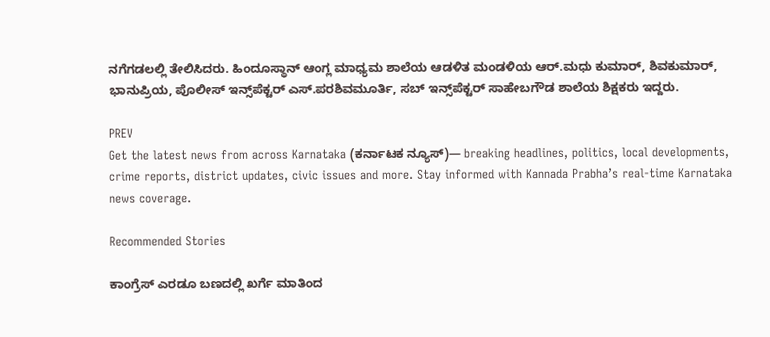ನಗೆಗಡಲಲ್ಲಿ ತೇಲಿಸಿದರು. ಹಿಂದೂಸ್ಥಾನ್‌ ಆಂಗ್ಲ ಮಾಧ್ಯಮ ಶಾಲೆಯ ಆಡಳಿತ ಮಂಡಳಿಯ ಆರ್.ಮಧು ಕುಮಾರ್‌, ಶಿವಕುಮಾರ್‌, ಭಾನುಪ್ರಿಯ, ಪೊಲೀಸ್‌ ಇನ್ಸ್‌ಪೆಕ್ಟರ್‌ ಎಸ್.ಪರಶಿವಮೂರ್ತಿ, ಸಬ್‌ ಇನ್ಸ್‌ಪೆಕ್ಟರ್‌ ಸಾಹೇಬಗೌಡ ಶಾಲೆಯ ಶಿಕ್ಷಕರು ಇದ್ದರು.

PREV
Get the latest news from across Karnataka (ಕರ್ನಾಟಕ ನ್ಯೂಸ್)— breaking headlines, politics, local developments, crime reports, district updates, civic issues and more. Stay informed with Kannada Prabha’s real‑time Karnataka news coverage.

Recommended Stories

ಕಾಂಗ್ರೆಸ್‌ ಎರಡೂ ಬಣದಲ್ಲಿ ಖರ್ಗೆ ಮಾತಿಂದ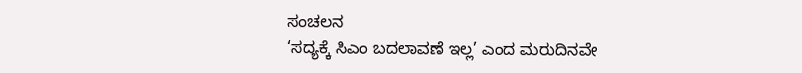ಸಂಚಲನ
‘ಸದ್ಯಕ್ಕೆ ಸಿಎಂ ಬದಲಾವಣೆ ಇಲ್ಲ’ ಎಂದ ಮರುದಿನವೇ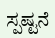ಸ್ಪಷ್ಟನೆ